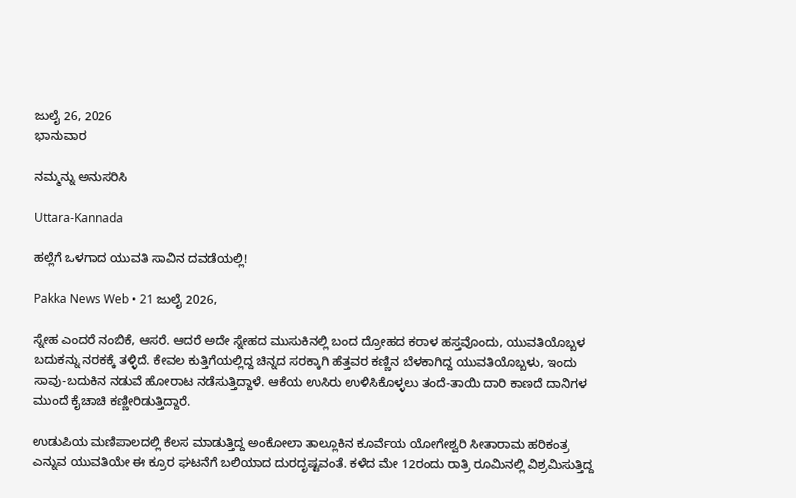ಜುಲೈ 26, 2026
ಭಾನುವಾರ

ನಮ್ಮನ್ನು ಅನುಸರಿಸಿ

Uttara-Kannada

ಹಲ್ಲೆಗೆ ಒಳಗಾದ ಯುವತಿ ಸಾವಿನ ದವಡೆಯಲ್ಲಿ!

Pakka News Web • 21 ಜುಲೈ 2026,

ಸ್ನೇಹ ಎಂದರೆ ನಂಬಿಕೆ, ಆಸರೆ. ಆದರೆ ಅದೇ ಸ್ನೇಹದ ಮುಸುಕಿನಲ್ಲಿ ಬಂದ ದ್ರೋಹದ ಕರಾಳ ಹಸ್ತವೊಂದು, ಯುವತಿಯೊಬ್ಬಳ ಬದುಕನ್ನು ನರಕಕ್ಕೆ ತಳ್ಳಿದೆ. ಕೇವಲ ಕುತ್ತಿಗೆಯಲ್ಲಿದ್ದ ಚಿನ್ನದ ಸರಕ್ಕಾಗಿ ಹೆತ್ತವರ ಕಣ್ಣಿನ ಬೆಳಕಾಗಿದ್ದ ಯುವತಿಯೊಬ್ಬಳು, ಇಂದು ಸಾವು-ಬದುಕಿನ ನಡುವೆ ಹೋರಾಟ ನಡೆಸುತ್ತಿದ್ದಾಳೆ. ಆಕೆಯ ಉಸಿರು ಉಳಿಸಿಕೊಳ್ಳಲು ತಂದೆ-ತಾಯಿ ದಾರಿ ಕಾಣದೆ ದಾನಿಗಳ ಮುಂದೆ ಕೈಚಾಚಿ ಕಣ್ಣೀರಿಡುತ್ತಿದ್ದಾರೆ.

ಉಡುಪಿಯ ಮಣಿಪಾಲದಲ್ಲಿ ಕೆಲಸ ಮಾಡುತ್ತಿದ್ದ ಅಂಕೋಲಾ ತಾಲ್ಲೂಕಿನ ಕೂರ್ವೆಯ ಯೋಗೇಶ್ವರಿ ಸೀತಾರಾಮ ಹರಿಕಂತ್ರ ಎನ್ನುವ ಯುವತಿಯೇ ಈ ಕ್ರೂರ ಘಟನೆಗೆ ಬಲಿಯಾದ ದುರದೃಷ್ಟವಂತೆ. ಕಳೆದ ಮೇ 12ರಂದು ರಾತ್ರಿ ರೂಮಿನಲ್ಲಿ ವಿಶ್ರಮಿಸುತ್ತಿದ್ದ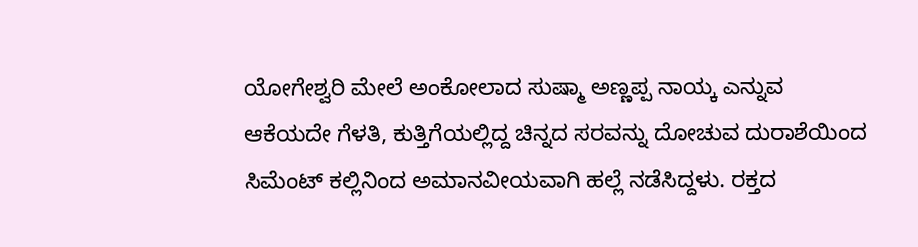ಯೋಗೇಶ್ವರಿ ಮೇಲೆ ಅಂಕೋಲಾದ ಸುಷ್ಮಾ ಅಣ್ಣಪ್ಪ ನಾಯ್ಕ ಎನ್ನುವ ಆಕೆಯದೇ ಗೆಳತಿ, ಕುತ್ತಿಗೆಯಲ್ಲಿದ್ದ ಚಿನ್ನದ ಸರವನ್ನು ದೋಚುವ ದುರಾಶೆಯಿಂದ ಸಿಮೆಂಟ್ ಕಲ್ಲಿನಿಂದ ಅಮಾನವೀಯವಾಗಿ ಹಲ್ಲೆ ನಡೆಸಿದ್ದಳು. ರಕ್ತದ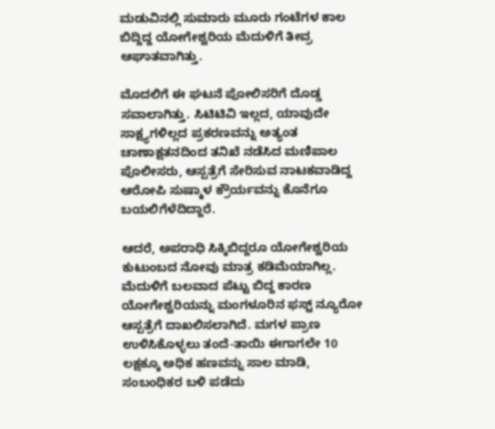ಮಡುವಿನಲ್ಲಿ ಸುಮಾರು ಮೂರು ಗಂಟೆಗಳ ಕಾಲ ಬಿದ್ದಿದ್ದ ಯೋಗೇಶ್ವರಿಯ ಮೆದುಳಿಗೆ ತೀವ್ರ ಆಘಾತವಾಗಿತ್ತು.

ಮೊದಲಿಗೆ ಈ ಘಟನೆ ಪೋಲಿಸರಿಗೆ ದೊಡ್ಡ ಸವಾಲಾಗಿತ್ತು. ಸಿಟಿಟಿವಿ ಇಲ್ಲದ, ಯಾವುದೇ ಸಾಕ್ಷ್ಯಗಳಿಲ್ಲದ ಪ್ರಕರಣವನ್ನು ಅತ್ಯಂತ ಚಾಣಾಕ್ಷತನದಿಂದ ತನಿಖೆ ನಡೆಸಿದ ಮಣಿಪಾಲ ಪೊಲೀಸರು, ಆಸ್ಪತ್ರೆಗೆ ಸೇರಿಸುವ ನಾಟಕವಾಡಿದ್ದ ಆರೋಪಿ ಸುಷ್ಮಾಳ ಕ್ರೌರ್ಯವನ್ನು ಕೊನೆಗೂ ಬಯಲಿಗೆಳೆದಿದ್ದಾರೆ.

ಆದರೆ, ಅಪರಾಧಿ ಸಿಕ್ಕಿಬಿದ್ದರೂ ಯೋಗೇಶ್ವರಿಯ ಕುಟುಂಬದ ನೋವು ಮಾತ್ರ ಕಡಿಮೆಯಾಗಿಲ್ಲ. ಮೆದುಳಿಗೆ ಬಲವಾದ ಪೆಟ್ಟು ಬಿದ್ದ ಕಾರಣ ಯೋಗೇಶ್ವರಿಯನ್ನು ಮಂಗಳೂರಿನ ಫಸ್ಟ್ ನ್ಯೂರೋ ಆಸ್ಪತ್ರೆಗೆ ದಾಖಲಿಸಲಾಗಿದೆ. ಮಗಳ ಪ್ರಾಣ ಉಳಿಸಿಕೊಳ್ಳಲು ತಂದೆ-ತಾಯಿ ಈಗಾಗಲೇ 10 ಲಕ್ಷಕ್ಕೂ ಅಧಿಕ ಹಣವನ್ನು ಸಾಲ ಮಾಡಿ, ಸಂಬಂಧಿಕರ ಬಳಿ ಪಡೆದು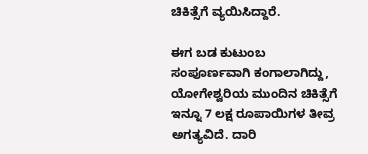ಚಿಕಿತ್ಸೆಗೆ ವ್ಯಯಿಸಿದ್ದಾರೆ.

ಈಗ ಬಡ ಕುಟುಂಬ ಸಂಪೂರ್ಣವಾಗಿ ಕಂಗಾಲಾಗಿದ್ದು, ಯೋಗೇಶ್ವರಿಯ ಮುಂದಿನ ಚಿಕಿತ್ಸೆಗೆ ಇನ್ನೂ 7 ಲಕ್ಷ ರೂಪಾಯಿಗಳ ತೀವ್ರ ಅಗತ್ಯವಿದೆ. ದಾರಿ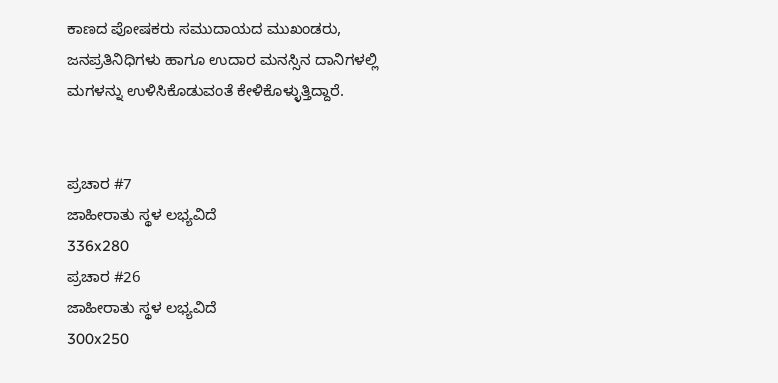ಕಾಣದ ಪೋಷಕರು ಸಮುದಾಯದ ಮುಖಂಡರು, ಜನಪ್ರತಿನಿಧಿಗಳು ಹಾಗೂ ಉದಾರ ಮನಸ್ಸಿನ ದಾನಿಗಳಲ್ಲಿ ಮಗಳನ್ನು ಉಳಿಸಿಕೊಡುವಂತೆ ಕೇಳಿಕೊಳ್ಳುತ್ತಿದ್ದಾರೆ.


ಪ್ರಚಾರ #7
ಜಾಹೀರಾತು ಸ್ಥಳ ಲಭ್ಯವಿದೆ
336x280
ಪ್ರಚಾರ #26
ಜಾಹೀರಾತು ಸ್ಥಳ ಲಭ್ಯವಿದೆ
300x250